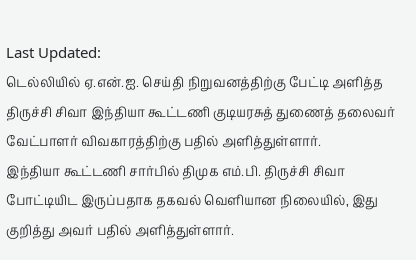Last Updated:
டெல்லியில் ஏ.என்.ஐ. செய்தி நிறுவனத்திற்கு பேட்டி அளித்த திருச்சி சிவா இந்தியா கூட்டணி குடியரசுத் துணைத் தலைவர் வேட்பாளர் விவகாரத்திற்கு பதில் அளித்துள்ளார்.
இந்தியா கூட்டணி சார்பில் திமுக எம்.பி. திருச்சி சிவா போட்டியிட இருப்பதாக தகவல் வெளியான நிலையில், இது குறித்து அவர் பதில் அளித்துள்ளார்.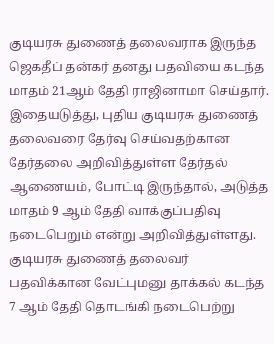குடியரசு துணைத் தலைவராக இருந்த ஜெகதீப் தன்கர் தனது பதவியை கடந்த மாதம் 21ஆம் தேதி ராஜினாமா செய்தார். இதையடுத்து, புதிய குடியரசு துணைத் தலைவரை தேர்வு செய்வதற்கான தேர்தலை அறிவித்துள்ள தேர்தல் ஆணையம், போட்டி இருந்தால், அடுத்த மாதம் 9 ஆம் தேதி வாக்குப்பதிவு நடைபெறும் என்று அறிவித்துள்ளது.
குடியரசு துணைத் தலைவர் பதவிக்கான வேட்புமனு தாக்கல் கடந்த 7 ஆம் தேதி தொடங்கி நடைபெற்று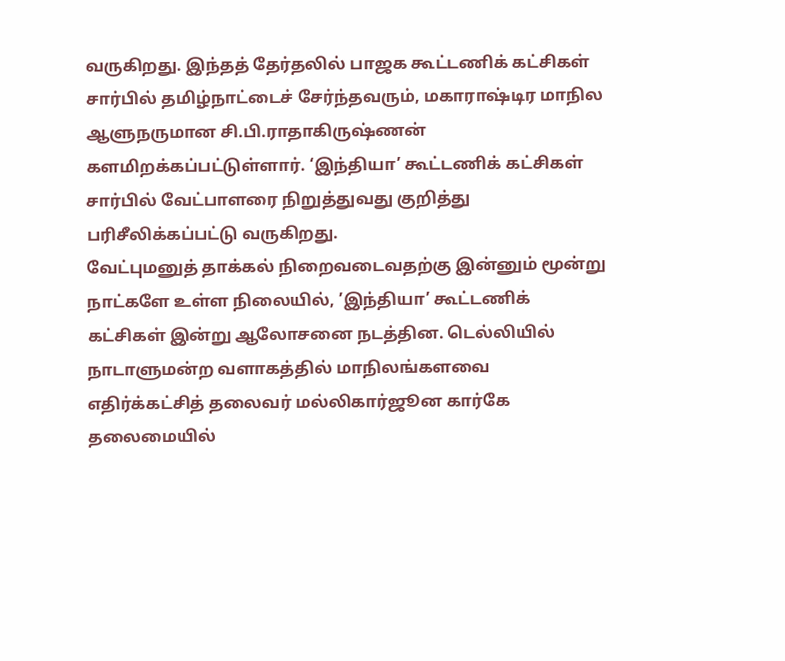வருகிறது. இந்தத் தேர்தலில் பாஜக கூட்டணிக் கட்சிகள் சார்பில் தமிழ்நாட்டைச் சேர்ந்தவரும், மகாராஷ்டிர மாநில ஆளுநருமான சி.பி.ராதாகிருஷ்ணன் களமிறக்கப்பட்டுள்ளார். ‘இந்தியா’ கூட்டணிக் கட்சிகள் சார்பில் வேட்பாளரை நிறுத்துவது குறித்து பரிசீலிக்கப்பட்டு வருகிறது.
வேட்புமனுத் தாக்கல் நிறைவடைவதற்கு இன்னும் மூன்று நாட்களே உள்ள நிலையில், ’இந்தியா’ கூட்டணிக் கட்சிகள் இன்று ஆலோசனை நடத்தின. டெல்லியில் நாடாளுமன்ற வளாகத்தில் மாநிலங்களவை எதிர்க்கட்சித் தலைவர் மல்லிகார்ஜூன கார்கே தலைமையில்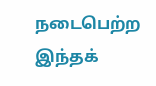நடைபெற்ற இந்தக்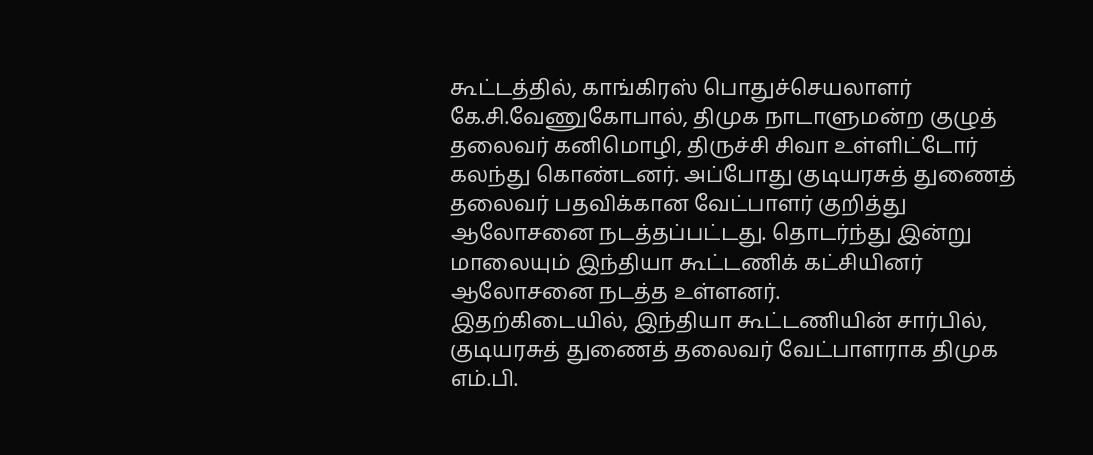கூட்டத்தில், காங்கிரஸ் பொதுச்செயலாளர் கே.சி.வேணுகோபால், திமுக நாடாளுமன்ற குழுத் தலைவர் கனிமொழி, திருச்சி சிவா உள்ளிட்டோர் கலந்து கொண்டனர். அப்போது குடியரசுத் துணைத் தலைவர் பதவிக்கான வேட்பாளர் குறித்து ஆலோசனை நடத்தப்பட்டது. தொடர்ந்து இன்று மாலையும் இந்தியா கூட்டணிக் கட்சியினர் ஆலோசனை நடத்த உள்ளனர்.
இதற்கிடையில், இந்தியா கூட்டணியின் சார்பில், குடியரசுத் துணைத் தலைவர் வேட்பாளராக திமுக எம்.பி.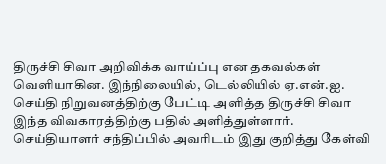திருச்சி சிவா அறிவிக்க வாய்ப்பு என தகவல்கள் வெளியாகின. இந்நிலையில், டெல்லியில் ஏ.என்.ஐ. செய்தி நிறுவனத்திற்கு பேட்டி அளித்த திருச்சி சிவா இந்த விவகாரத்திற்கு பதில் அளித்துள்ளார்.
செய்தியாளர் சந்திப்பில் அவரிடம் இது குறித்து கேள்வி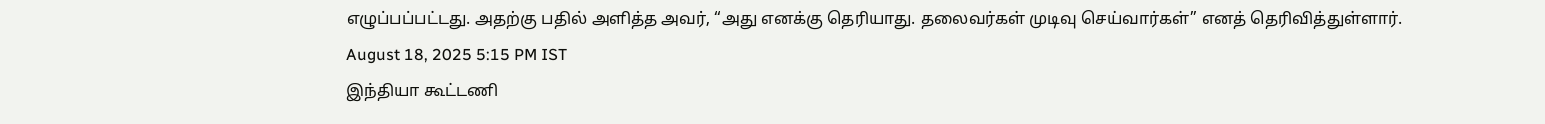எழுப்பப்பட்டது. அதற்கு பதில் அளித்த அவர், “அது எனக்கு தெரியாது. தலைவர்கள் முடிவு செய்வார்கள்” எனத் தெரிவித்துள்ளார்.
August 18, 2025 5:15 PM IST
இந்தியா கூட்டணி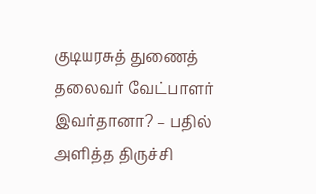குடியரசுத் துணைத் தலைவர் வேட்பாளர் இவர்தானா? – பதில் அளித்த திருச்சி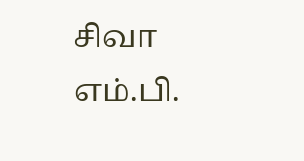சிவா எம்.பி.